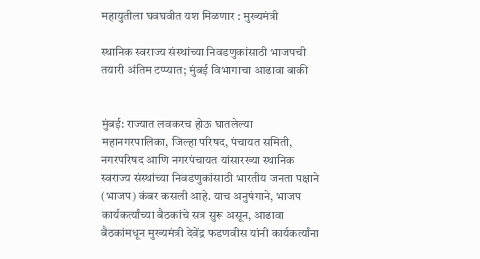महायुतीला घवघवीत यश मिळणार : मुख्यमंत्री

स्थानिक स्वराज्य संस्थांच्या निवडणुकांसाठी भाजपची तयारी अंतिम टप्प्यात; मुंबई विभागाचा आढावा बाकी


मुंबई: राज्यात लवकरच होऊ घातलेल्या महानगरपालिका, जिल्हा परिषद, पंचायत समिती, नगरपरिषद आणि नगरपंचायत यांसारख्या स्थानिक स्वराज्य संस्थांच्या निवडणुकांसाठी भारतीय जनता पक्षाने (भाजप) कंबर कसली आहे. याच अनुषंगाने, भाजप कार्यकर्त्यांच्या बैठकांचे सत्र सुरू असून, आढावा बैठकांमधून मुख्यमंत्री देवेंद्र फडणवीस यांनी कार्यकर्त्यांना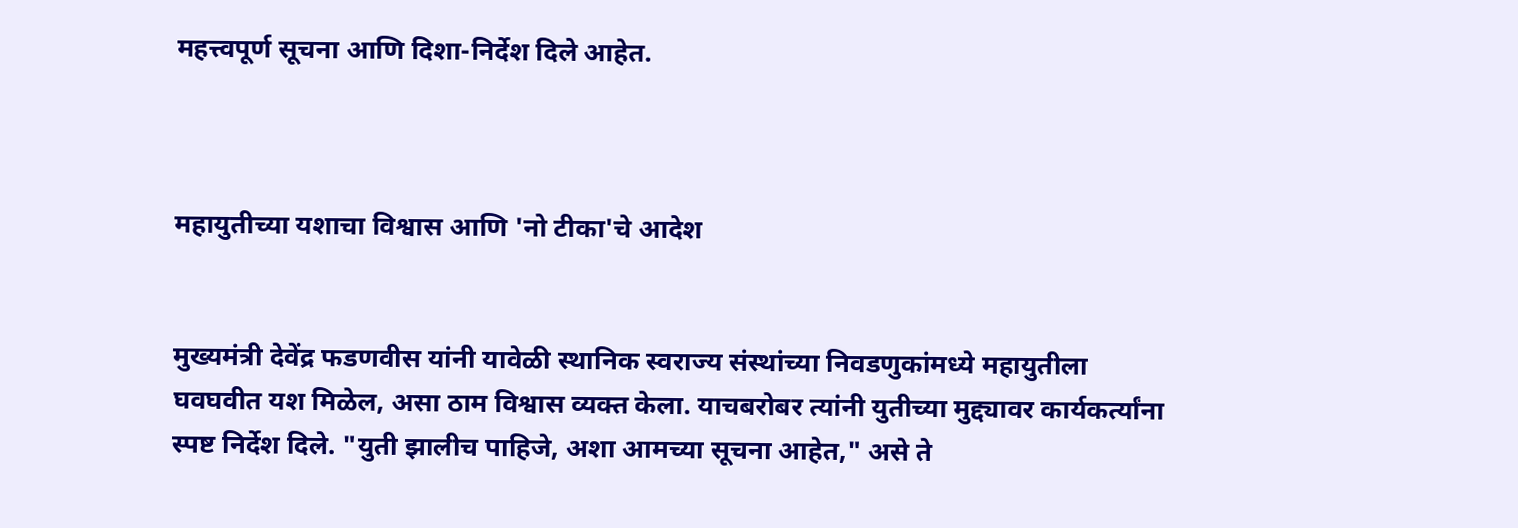महत्त्वपूर्ण सूचना आणि दिशा-निर्देश दिले आहेत.



महायुतीच्या यशाचा विश्वास आणि 'नो टीका'चे आदेश


मुख्यमंत्री देवेंद्र फडणवीस यांनी यावेळी स्थानिक स्वराज्य संस्थांच्या निवडणुकांमध्ये महायुतीला घवघवीत यश मिळेल, असा ठाम विश्वास व्यक्त केला. याचबरोबर त्यांनी युतीच्या मुद्द्यावर कार्यकर्त्यांना स्पष्ट निर्देश दिले. "युती झालीच पाहिजे, अशा आमच्या सूचना आहेत," असे ते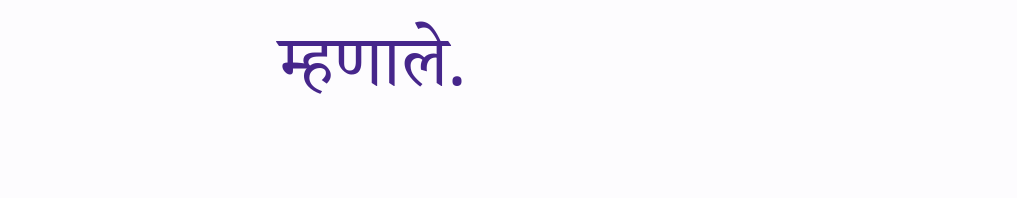म्हणाले.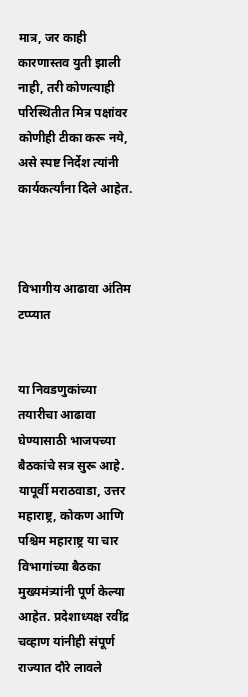मात्र, जर काही कारणास्तव युती झाली नाही, तरी कोणत्याही परिस्थितीत मित्र पक्षांवर कोणीही टीका करू नये, असे स्पष्ट निर्देश त्यांनी कार्यकर्त्यांना दिले आहेत.



विभागीय आढावा अंतिम टप्प्यात


या निवडणुकांच्या तयारीचा आढावा घेण्यासाठी भाजपच्या बैठकांचे सत्र सुरू आहे. यापूर्वी मराठवाडा, उत्तर महाराष्ट्र, कोकण आणि पश्चिम महाराष्ट्र या चार विभागांच्या बैठका मुख्यमंत्र्यांनी पूर्ण केल्या आहेत. प्रदेशाध्यक्ष रवींद्र चव्हाण यांनीही संपूर्ण राज्यात दौरे लावले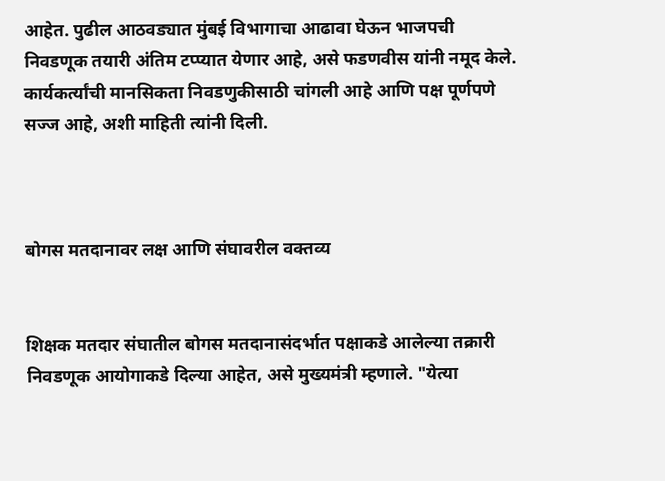आहेत. पुढील आठवड्यात मुंबई विभागाचा आढावा घेऊन भाजपची निवडणूक तयारी अंतिम टप्प्यात येणार आहे, असे फडणवीस यांनी नमूद केले. कार्यकर्त्यांची मानसिकता निवडणुकीसाठी चांगली आहे आणि पक्ष पूर्णपणे सज्ज आहे, अशी माहिती त्यांनी दिली.



बोगस मतदानावर लक्ष आणि संघावरील वक्तव्य


शिक्षक मतदार संघातील बोगस मतदानासंदर्भात पक्षाकडे आलेल्या तक्रारी निवडणूक आयोगाकडे दिल्या आहेत, असे मुख्यमंत्री म्हणाले. "येत्या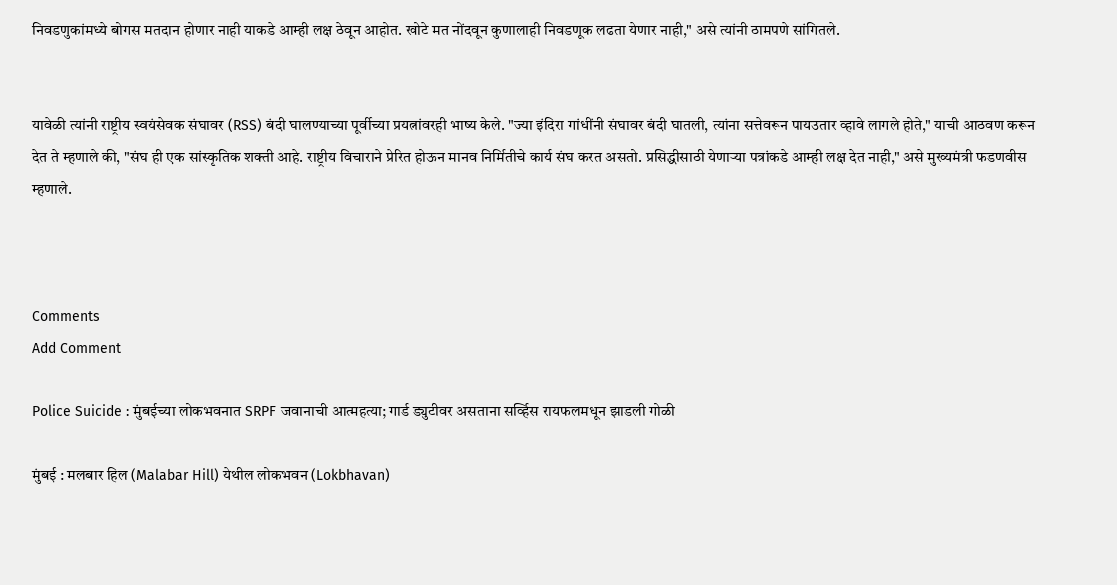निवडणुकांमध्ये बोगस मतदान होणार नाही याकडे आम्ही लक्ष ठेवून आहोत. खोटे मत नोंदवून कुणालाही निवडणूक लढता येणार नाही," असे त्यांनी ठामपणे सांगितले.


यावेळी त्यांनी राष्ट्रीय स्वयंसेवक संघावर (RSS) बंदी घालण्याच्या पूर्वीच्या प्रयत्नांवरही भाष्य केले. "ज्या इंदिरा गांधींनी संघावर बंदी घातली, त्यांना सत्तेवरून पायउतार व्हावे लागले होते," याची आठवण करून देत ते म्हणाले की, "संघ ही एक सांस्कृतिक शक्ती आहे. राष्ट्रीय विचाराने प्रेरित होऊन मानव निर्मितीचे कार्य संघ करत असतो. प्रसिद्धीसाठी येणाऱ्या पत्रांकडे आम्ही लक्ष देत नाही," असे मुख्यमंत्री फडणवीस म्हणाले.



Comments
Add Comment

Police Suicide : मुंबईच्या लोकभवनात SRPF जवानाची आत्महत्या; गार्ड ड्युटीवर असताना सर्व्हिस रायफलमधून झाडली गोळी

मुंबई : मलबार हिल (Malabar Hill) येथील लोकभवन (Lokbhavan)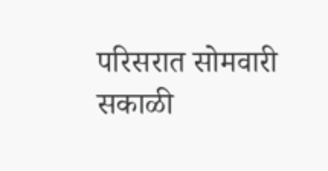परिसरात सोमवारी सकाळी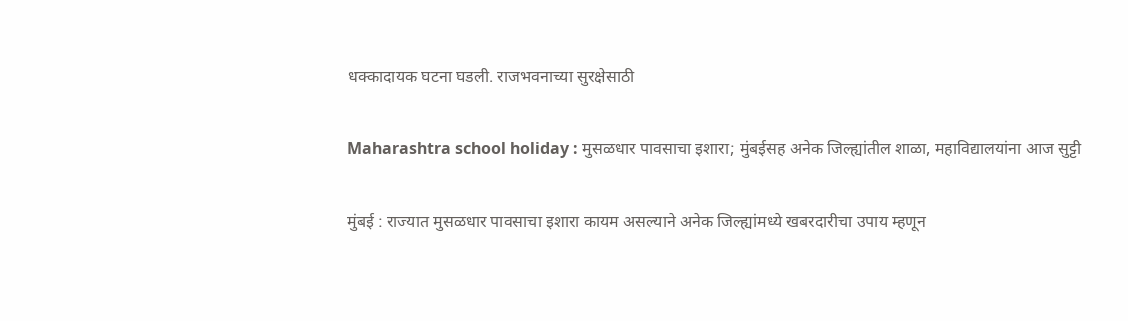धक्कादायक घटना घडली. राजभवनाच्या सुरक्षेसाठी

Maharashtra school holiday : मुसळधार पावसाचा इशारा; मुंबईसह अनेक जिल्ह्यांतील शाळा, महाविद्यालयांना आज सुट्टी

मुंबई : राज्यात मुसळधार पावसाचा इशारा कायम असल्याने अनेक जिल्ह्यांमध्ये खबरदारीचा उपाय म्हणून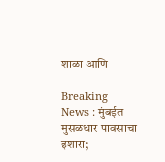शाळा आणि

Breaking News : मुंबईत मुसळधार पावसाचा इशारा;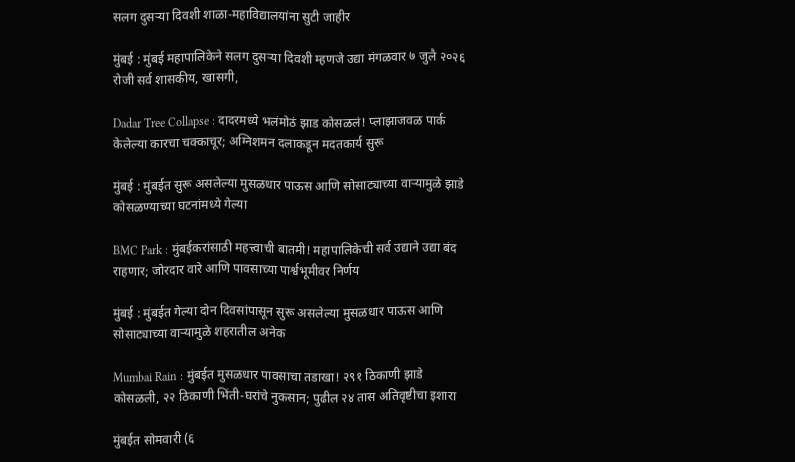सलग दुसऱ्या दिवशी शाळा-महाविद्यालयांना सुटी जाहीर

मुंबई : मुंबई महापालिकेने सलग दुसऱ्या दिवशी म्हणजे उद्या मंगळवार ७ जुलै २०२६ रोजी सर्व शासकीय, खासगी,

Dadar Tree Collapse : दादरमध्ये भलंमोठं झाड कोसळलं! प्लाझाजवळ पार्क केलेल्या कारचा चक्काचूर; अग्निशमन दलाकडून मदतकार्य सुरू

मुंबई : मुंबईत सुरू असलेल्या मुसळधार पाऊस आणि सोसाट्याच्या वाऱ्यामुळे झाडे कोसळण्याच्या घटनांमध्ये गेल्या

BMC Park : मुंबईकरांसाठी महत्त्वाची बातमी! महापालिकेची सर्व उद्याने उद्या बंद राहणार; जोरदार वारे आणि पावसाच्या पार्श्वभूमीवर निर्णय

मुंबई : मुंबईत गेल्या दोन दिवसांपासून सुरू असलेल्या मुसळधार पाऊस आणि सोसाट्याच्या वाऱ्यामुळे शहरातील अनेक

Mumbai Rain : मुंबईत मुसळधार पावसाचा तडाखा! २९१ ठिकाणी झाडे कोसळली, २२ ठिकाणी भिंती-घरांचे नुकसान; पुढील २४ तास अतिवृष्टीचा इशारा

मुंबईत सोमवारी (६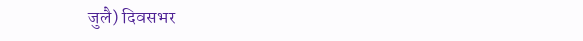जुलै) दिवसभर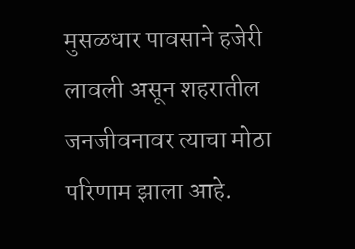मुसळधार पावसाने हजेरी लावली असून शहरातील जनजीवनावर त्याचा मोठा परिणाम झाला आहे.